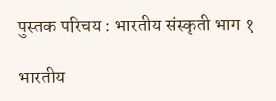पुस्तक परिचय : भारतीय संस्कृती भाग १

भारतीय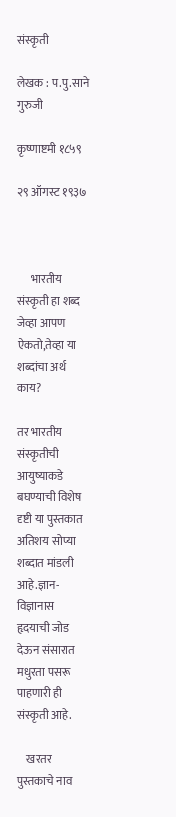संस्कृती

लेखक : प.पु.साने गुरुजी

कृष्णाष्टमी १८५९

२९ ऑगस्ट १९३७



      भारतीय संस्कृती हा शब्द जेव्हा आपण ऐकतो,तेव्हा या शब्दांचा अर्थ काय?

तर भारतीय संस्कृतीची आयुष्याकडे बघण्याची विशेष दृष्टी या पुस्तकात अतिशय सोप्या शब्दात मांडली आहे.ज्ञान-विज्ञानास हृदयाची जोड देऊन संसारात मधुरता पसरू पाहणारी ही संस्कृती आहे.

    खरतर पुस्तकाचे नाव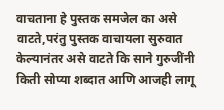वाचताना हे पुस्तक समजेल का असे वाटते,परंतु पुस्तक वाचायला सुरुवात केल्यानंतर असे वाटते कि साने गुरुजींनी किती सोप्या शब्दात आणि आजही लागू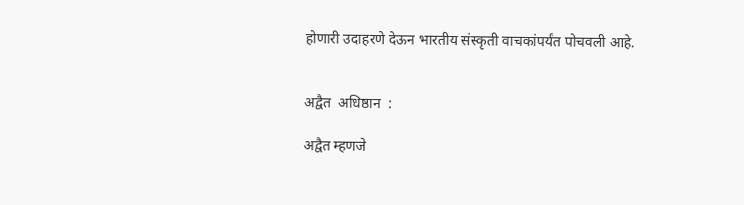होणारी उदाहरणे देऊन भारतीय संस्कृती वाचकांपर्यंत पोचवली आहे.


अद्वैत  अधिष्ठान  :

अद्वैत म्हणजे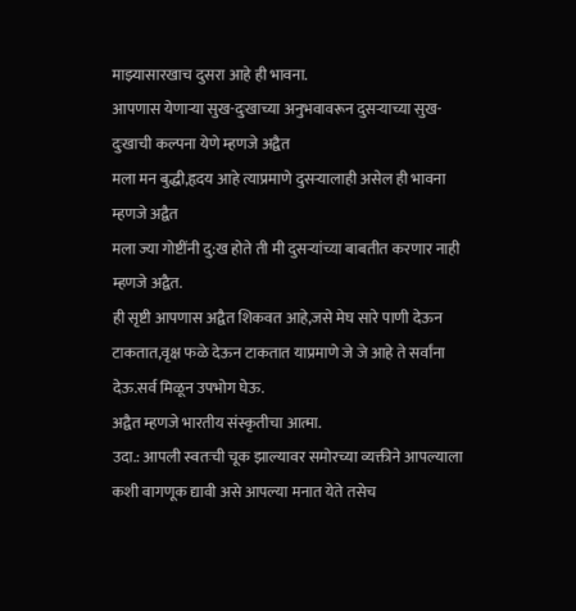माझ्यासारखाच दुसरा आहे ही भावना.
आपणास येणाऱ्या सुख-दुःखाच्या अनुभवावरून दुसऱ्याच्या सुख-दुःखाची कल्पना येणे म्हणजे अद्वैत
मला मन बुद्धी,हृदय आहे त्याप्रमाणे दुसऱ्यालाही असेल ही भावना म्हणजे अद्वैत
मला ज्या गोष्टींनी दु:ख होते ती मी दुसऱ्यांच्या बाबतीत करणार नाही म्हणजे अद्वैत.
ही सृष्टी आपणास अद्वैत शिकवत आहे,जसे मेघ सारे पाणी देऊन टाकतात,वृक्ष फळे देऊन टाकतात याप्रमाणे जे जे आहे ते सर्वांना देऊ.सर्व मिळून उपभोग घेऊ.
अद्वैत म्हणजे भारतीय संस्कृतीचा आत्मा.
उदा.: आपली स्वतःची चूक झाल्यावर समोरच्या व्यक्तीने आपल्याला कशी वागणूक द्यावी असे आपल्या मनात येते तसेच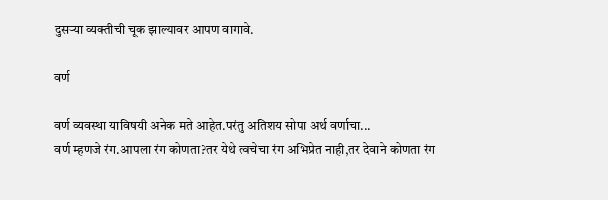दुसऱ्या व्यक्तीची चूक झाल्यावर आपण वागावे.

वर्ण

वर्ण व्यवस्था याविषयी अनेक मते आहेत.परंतु अतिशय सोपा अर्थ वर्णाचा...
वर्ण म्हणजे रंग.आपला रंग कोणता?तर येथे त्वचेचा रंग अभिप्रेत नाही,तर देवाने कोणता रंग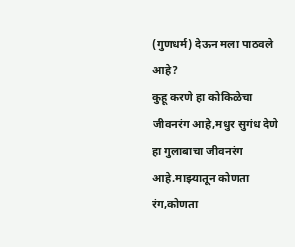(गुणधर्म) देऊन मला पाठवले आहे?
कुहू करणे हा कोकिळेचा जीवनरंग आहे,मधुर सुगंध देणे हा गुलाबाचा जीवनरंग आहे.माझ्यातून कोणता रंग,कोणता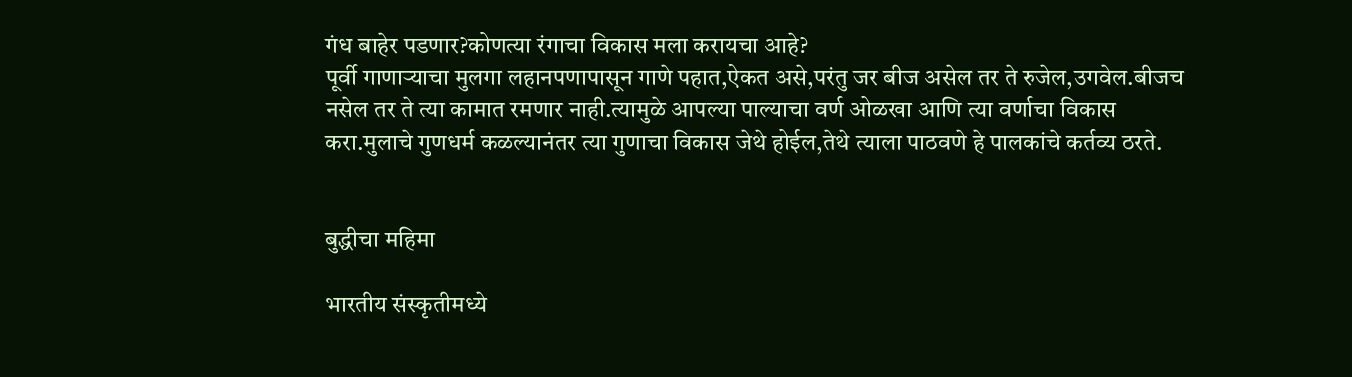गंध बाहेर पडणार?कोणत्या रंगाचा विकास मला करायचा आहे?
पूर्वी गाणाऱ्याचा मुलगा लहानपणापासून गाणे पहात,ऐकत असे,परंतु जर बीज असेल तर ते रुजेल,उगवेल.बीजच नसेल तर ते त्या कामात रमणार नाही.त्यामुळे आपल्या पाल्याचा वर्ण ओळखा आणि त्या वर्णाचा विकास करा.मुलाचे गुणधर्म कळल्यानंतर त्या गुणाचा विकास जेथे होईल,तेथे त्याला पाठवणे हे पालकांचे कर्तव्य ठरते.


बुद्धीचा महिमा

भारतीय संस्कृतीमध्ये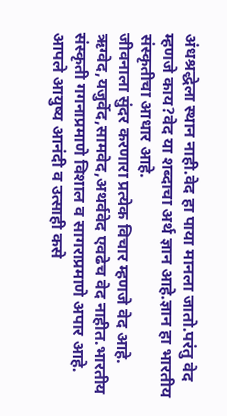अंधश्रद्धेला स्थान नाही.वेद हा पाया मानला जातो.परंतु वेद म्हणजे काय?वेद या शब्दाचा अर्थ ज्ञान आहे.ज्ञान हा भारतीय संस्कृतीचा आधार आहे.
जीवनाला सुंदर करणारा प्रत्येक विचार म्हणजे वेद आहे.
ऋग्वेद,यजुर्वेद,सामवेद,अथर्ववेद एवढेच वेद नाहीत.भारतीय संस्कृती गगनाप्रमाणे विशाल व सागराप्रमाणे अपार आहे.
आपले आयुष्य आनंदी व उत्साही कसे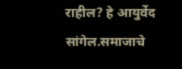राहील? हे आयुर्वेद सांगेल.समाजाचे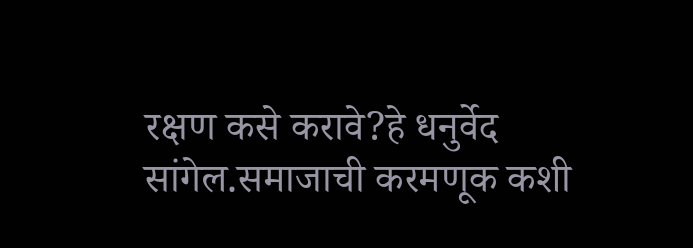रक्षण कसे करावे?हे धनुर्वेद सांगेल.समाजाची करमणूक कशी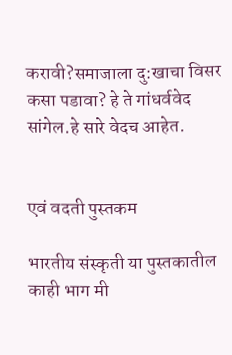करावी?समाजाला दु:खाचा विसर कसा पडावा? हे ते गांधर्ववेद सांगेल.हे सारे वेदच आहेत.


एवं वदती पुस्तकम

भारतीय संस्कृती या पुस्तकातील काही भाग मी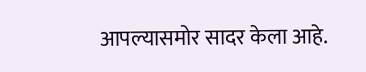आपल्यासमोर सादर केला आहे.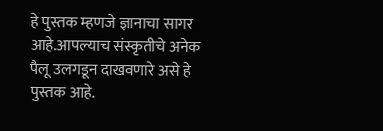हे पुस्तक म्हणजे ज्ञानाचा सागर आहे.आपल्याच संस्कृतीचे अनेक पैलू उलगडून दाखवणारे असे हे पुस्तक आहे.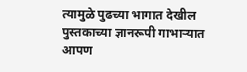त्यामुळे पुढच्या भागात देखील पुस्तकाच्या ज्ञानरूपी गाभाऱ्यात आपण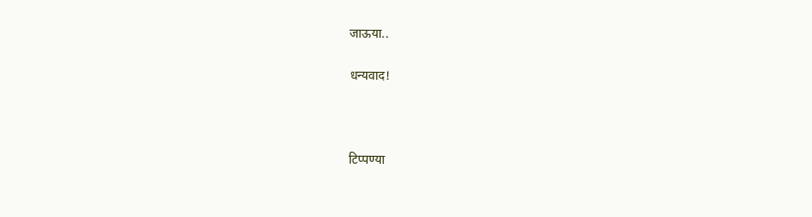जाऊया..

धन्यवाद!



टिप्पण्या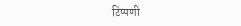टिप्पणी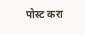पोस्ट करा